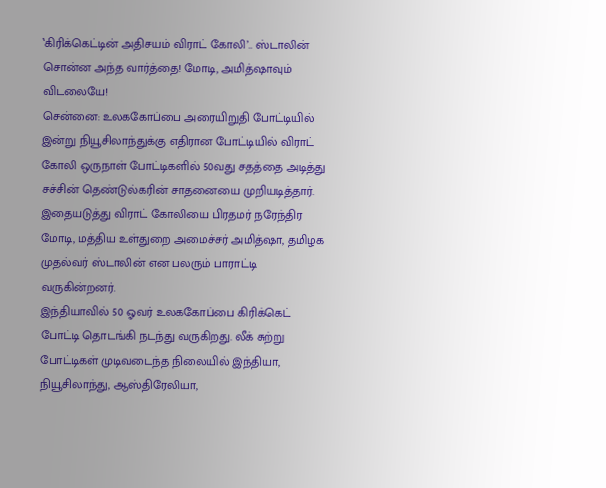‛கிரிக்கெட்டின் அதிசயம் விராட் கோலி’.. ஸ்டாலின் சொன்ன அந்த வார்த்தை! மோடி, அமித்ஷாவும் விடலையே!
சென்னை: உலககோப்பை அரையிறுதி போட்டியில் இன்று நியூசிலாந்துக்கு எதிரான போட்டியில் விராட் கோலி ஒருநாள் போட்டிகளில் 50வது சதத்தை அடித்து சச்சின் தெண்டுல்கரின் சாதனையை முறியடித்தார். இதையடுத்து விராட் கோலியை பிரதமர் நரேந்திர மோடி, மத்திய உள்துறை அமைச்சர் அமித்ஷா, தமிழக முதல்வர் ஸ்டாலின் என பலரும் பாராட்டி வருகின்றனர்.
இந்தியாவில் 50 ஓவர் உலககோப்பை கிரிக்கெட் போட்டி தொடங்கி நடந்து வருகிறது. லீக் சுற்று போட்டிகள் முடிவடைந்த நிலையில் இந்தியா, நியூசிலாந்து, ஆஸ்திரேலியா,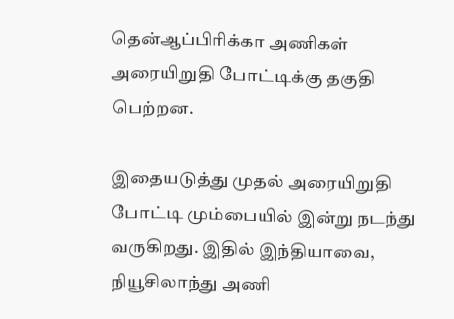தென்ஆப்பிரிக்கா அணிகள் அரையிறுதி போட்டிக்கு தகுதி பெற்றன.

இதையடுத்து முதல் அரையிறுதி போட்டி மும்பையில் இன்று நடந்து வருகிறது. இதில் இந்தியாவை, நியூசிலாந்து அணி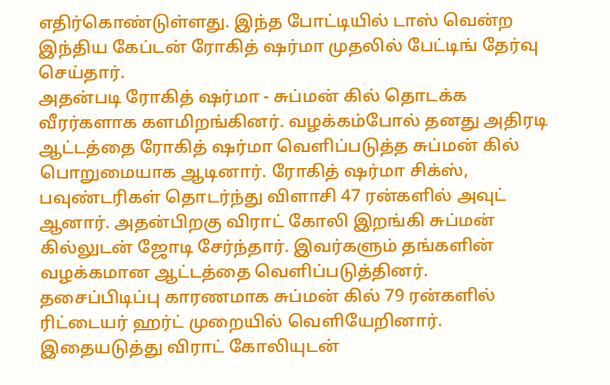எதிர்கொண்டுள்ளது. இந்த போட்டியில் டாஸ் வென்ற இந்திய கேப்டன் ரோகித் ஷர்மா முதலில் பேட்டிங் தேர்வு செய்தார்.
அதன்படி ரோகித் ஷர்மா - சுப்மன் கில் தொடக்க வீரர்களாக களமிறங்கினர். வழக்கம்போல் தனது அதிரடி ஆட்டத்தை ரோகித் ஷர்மா வெளிப்படுத்த சுப்மன் கில் பொறுமையாக ஆடினார். ரோகித் ஷர்மா சிக்ஸ், பவுண்டரிகள் தொடர்ந்து விளாசி 47 ரன்களில் அவுட் ஆனார். அதன்பிறகு விராட் கோலி இறங்கி சுப்மன் கில்லுடன் ஜோடி சேர்ந்தார். இவர்களும் தங்களின் வழக்கமான ஆட்டத்தை வெளிப்படுத்தினர்.
தசைப்பிடிப்பு காரணமாக சுப்மன் கில் 79 ரன்களில் ரிட்டையர் ஹர்ட் முறையில் வெளியேறினார். இதையடுத்து விராட் கோலியுடன்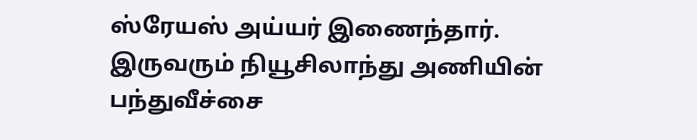ஸ்ரேயஸ் அய்யர் இணைந்தார். இருவரும் நியூசிலாந்து அணியின் பந்துவீச்சை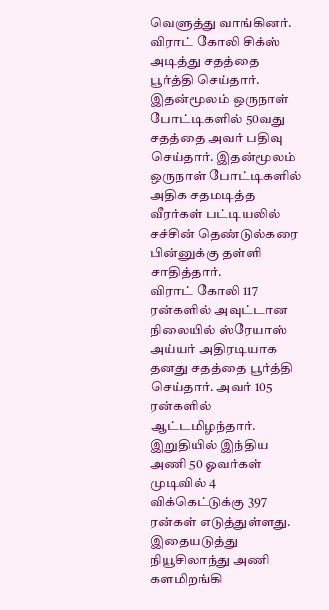வெளுத்து வாங்கினர். விராட் கோலி சிக்ஸ் அடித்து சதத்தை பூர்த்தி செய்தார். இதன்மூலம் ஒருநாள் போட்டிகளில் 50வது சதத்தை அவர் பதிவு செய்தார். இதன்மூலம் ஒருநாள் போட்டிகளில் அதிக சதமடித்த வீரர்கள் பட்டியலில் சச்சின் தெண்டுல்கரை பின்னுக்கு தள்ளி சாதித்தார்.
விராட் கோலி 117 ரன்களில் அவுட்டான நிலையில் ஸ்ரேயாஸ் அய்யர் அதிரடியாக தனது சதத்தை பூர்த்தி செய்தார். அவர் 105 ரன்களில் ஆட்டமிழந்தார். இறுதியில் இந்திய அணி 50 ஓவர்கள் முடிவில் 4 விக்கெட்டுக்கு 397 ரன்கள் எடுத்துள்ளது. இதையடுத்து நியூசிலாந்து அணி களமிறங்கி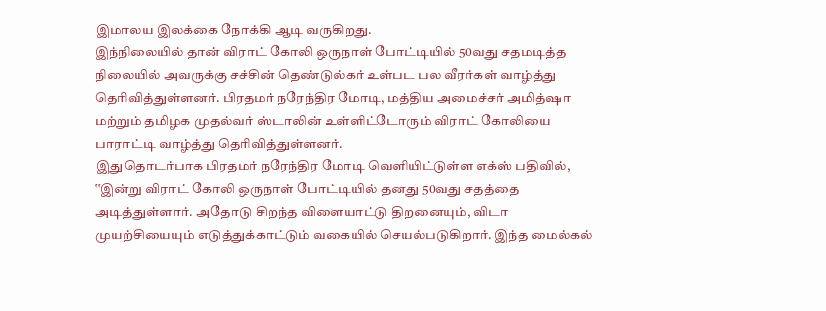இமாலய இலக்கை நோக்கி ஆடி வருகிறது.
இந்நிலையில் தான் விராட் கோலி ஒருநாள் போட்டியில் 50வது சதமடித்த நிலையில் அவருக்கு சச்சின் தெண்டுல்கர் உள்பட பல வீரர்கள் வாழ்த்து தெரிவித்துள்ளனர். பிரதமர் நரேந்திர மோடி, மத்திய அமைச்சர் அமித்ஷா மற்றும் தமிழக முதல்வர் ஸ்டாலின் உள்ளிட்டோரும் விராட் கோலியை பாராட்டி வாழ்த்து தெரிவித்துள்ளனர்.
இதுதொடர்பாக பிரதமர் நரேந்திர மோடி வெளியிட்டுள்ள எக்ஸ் பதிவில், ‛‛இன்று விராட் கோலி ஒருநாள் போட்டியில் தனது 50வது சதத்தை அடித்துள்ளார். அதோடு சிறந்த விளையாட்டு திறனையும், விடா முயற்சியையும் எடுத்துக்காட்டும் வகையில் செயல்படுகிறார். இந்த மைல்கல்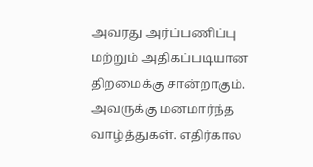அவரது அர்ப்பணிப்பு மற்றும் அதிகப்படியான திறமைக்கு சான்றாகும். அவருக்கு மனமார்ந்த வாழ்த்துகள். எதிர்கால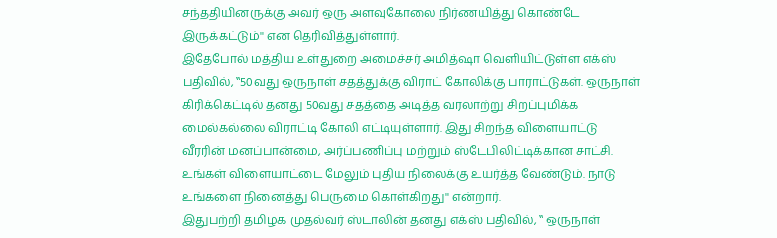சந்ததியினருக்கு அவர் ஒரு அளவுகோலை நிர்ணயித்து கொண்டே இருக்கட்டும்'' என தெரிவித்துள்ளார்.
இதேபோல் மத்திய உள்துறை அமைச்சர் அமித்ஷா வெளியிட்டுள்ள எக்ஸ் பதிவில், ‛‛50வது ஒருநாள் சதத்துக்கு விராட் கோலிக்கு பாராட்டுகள். ஒருநாள் கிரிக்கெட்டில் தனது 50வது சதத்தை அடித்த வரலாற்று சிறப்புமிக்க மைல்கல்லை விராட்டி கோலி எட்டியுள்ளார். இது சிறந்த விளையாட்டு வீரரின் மனப்பான்மை, அர்ப்பணிப்பு மற்றும் ஸ்டேபிலிட்டிக்கான சாட்சி. உங்கள் விளையாட்டை மேலும் புதிய நிலைக்கு உயர்த்த வேண்டும். நாடு உங்களை நினைத்து பெருமை கொள்கிறது'' என்றார்.
இதுபற்றி தமிழக முதல்வர் ஸ்டாலின் தனது எக்ஸ் பதிவில், ‛‛ ஒருநாள்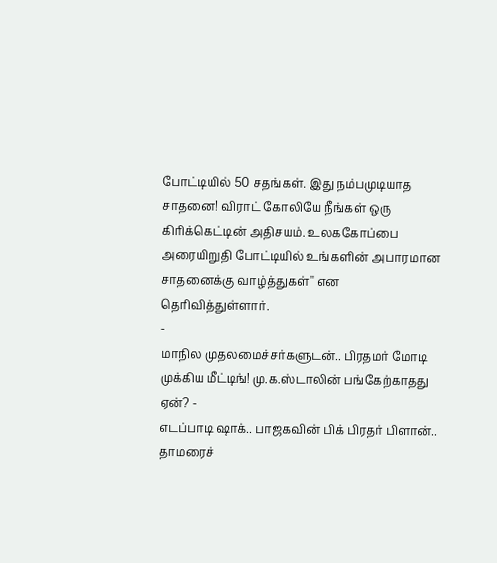போட்டியில் 50 சதங்கள். இது நம்பமுடியாத சாதனை! விராட் கோலியே நீங்கள் ஒரு கிரிக்கெட்டின் அதிசயம். உலககோப்பை அரையிறுதி போட்டியில் உங்களின் அபாரமான சாதனைக்கு வாழ்த்துகள்'' என தெரிவித்துள்ளார்.
-
மாநில முதலமைச்சர்களுடன்.. பிரதமர் மோடி முக்கிய மீட்டிங்! மு.க.ஸ்டாலின் பங்கேற்காதது ஏன்? -
எடப்பாடி ஷாக்.. பாஜகவின் பிக் பிரதர் பிளான்.. தாமரைச்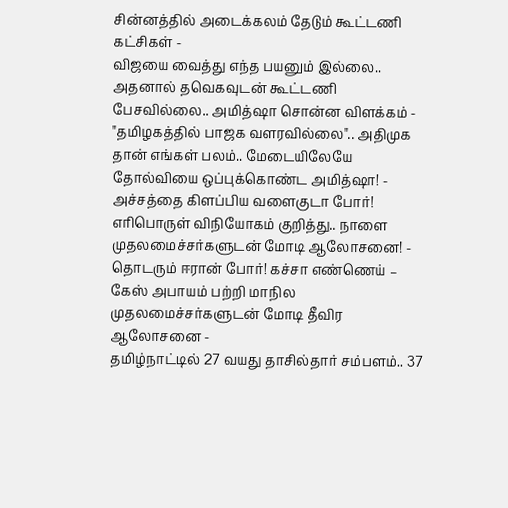சின்னத்தில் அடைக்கலம் தேடும் கூட்டணி கட்சிகள் -
விஜயை வைத்து எந்த பயனும் இல்லை.. அதனால் தவெகவுடன் கூட்டணி பேசவில்லை.. அமித்ஷா சொன்ன விளக்கம் -
"தமிழகத்தில் பாஜக வளரவில்லை".. அதிமுக தான் எங்கள் பலம்.. மேடையிலேயே தோல்வியை ஒப்புக்கொண்ட அமித்ஷா! -
அச்சத்தை கிளப்பிய வளைகுடா போர்! எரிபொருள் விநியோகம் குறித்து.. நாளை முதலமைச்சர்களுடன் மோடி ஆலோசனை! -
தொடரும் ஈரான் போர்! கச்சா எண்ணெய் – கேஸ் அபாயம் பற்றி மாநில முதலமைச்சர்களுடன் மோடி தீவிர ஆலோசனை -
தமிழ்நாட்டில் 27 வயது தாசில்தார் சம்பளம்.. 37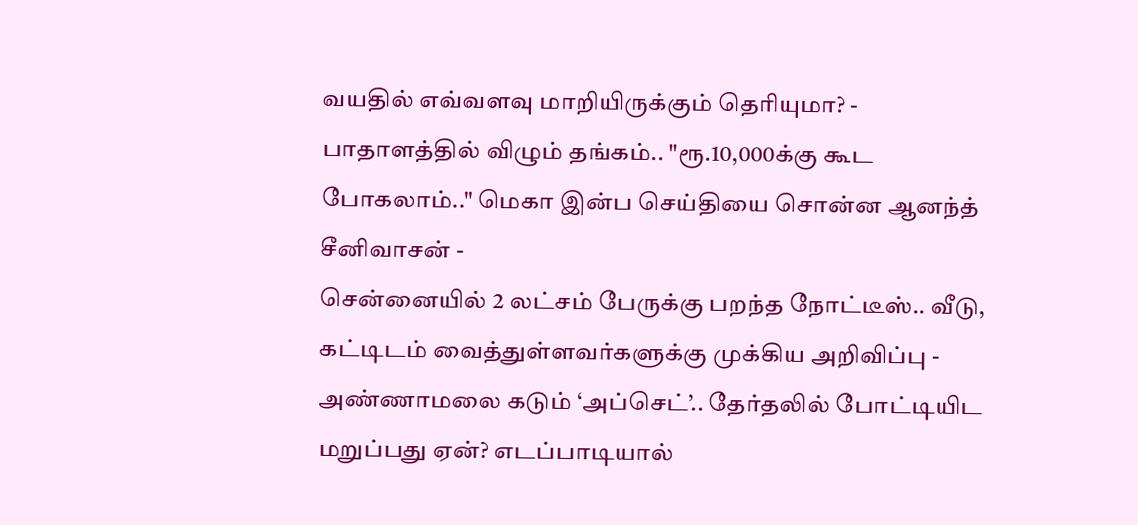வயதில் எவ்வளவு மாறியிருக்கும் தெரியுமா? -
பாதாளத்தில் விழும் தங்கம்.. "ரூ.10,000க்கு கூட போகலாம்.." மெகா இன்ப செய்தியை சொன்ன ஆனந்த் சீனிவாசன் -
சென்னையில் 2 லட்சம் பேருக்கு பறந்த நோட்டீஸ்.. வீடு, கட்டிடம் வைத்துள்ளவர்களுக்கு முக்கிய அறிவிப்பு -
அண்ணாமலை கடும் ‘அப்செட்’.. தேர்தலில் போட்டியிட மறுப்பது ஏன்? எடப்பாடியால்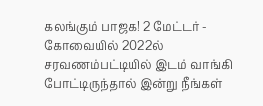கலங்கும் பாஜக! 2 மேட்டர் -
கோவையில் 2022ல் சரவணம்பட்டியில் இடம் வாங்கி போட்டிருந்தால் இன்று நீங்கள்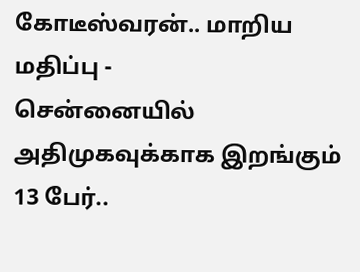கோடீஸ்வரன்.. மாறிய மதிப்பு -
சென்னையில் அதிமுகவுக்காக இறங்கும் 13 பேர்..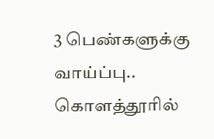3 பெண்களுக்கு வாய்ப்பு.. கொளத்தூரில்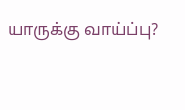யாருக்கு வாய்ப்பு?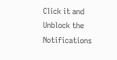Click it and Unblock the Notifications